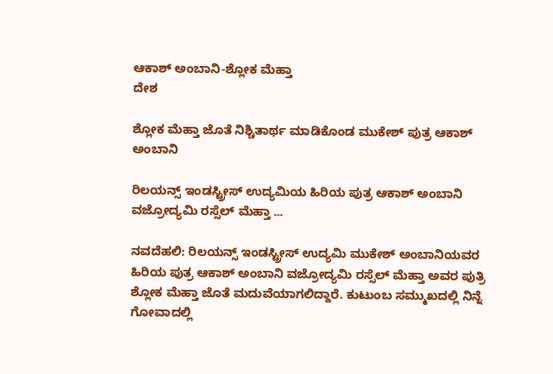ಆಕಾಶ್ ಅಂಬಾನಿ-ಶ್ಲೋಕ ಮೆಹ್ತಾ
ದೇಶ

ಶ್ಲೋಕ ಮೆಹ್ತಾ ಜೊತೆ ನಿಶ್ಚಿತಾರ್ಥ ಮಾಡಿಕೊಂಡ ಮುಕೇಶ್ ಪುತ್ರ ಆಕಾಶ್ ಅಂಬಾನಿ

ರಿಲಯನ್ಸ್ ಇಂಡಸ್ಟ್ರೀಸ್ ಉದ್ಯಮಿಯ ಹಿರಿಯ ಪುತ್ರ ಆಕಾಶ್ ಅಂಬಾನಿ ವಜ್ರೋದ್ಯಮಿ ರಸ್ಸೆಲ್ ಮೆಹ್ತಾ ...

ನವದೆಹಲಿ: ರಿಲಯನ್ಸ್ ಇಂಡಸ್ಟ್ರೀಸ್ ಉದ್ಯಮಿ ಮುಕೇಶ್ ಅಂಬಾನಿಯವರ ಹಿರಿಯ ಪುತ್ರ ಆಕಾಶ್ ಅಂಬಾನಿ ವಜ್ರೋದ್ಯಮಿ ರಸ್ಸೆಲ್ ಮೆಹ್ತಾ ಅವರ ಪುತ್ರಿ ಶ್ಲೋಕ ಮೆಹ್ತಾ ಜೊತೆ ಮದುವೆಯಾಗಲಿದ್ದಾರೆ. ಕುಟುಂಬ ಸಮ್ಮುಖದಲ್ಲಿ ನಿನ್ನೆ ಗೋವಾದಲ್ಲಿ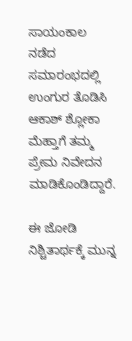ಸಾಯಂಕಾಲ ನಡೆದ ಸಮಾರಂಭದಲ್ಲಿ ಉಂಗುರ ತೊಡಿಸಿ ಆಕಾಶ್ ಶ್ಲೋಕಾ ಮೆಹ್ತಾಗೆ ತಮ್ಮ ಪ್ರೇಮ ನಿವೇದನ ಮಾಡಿಕೊಂಡಿದ್ದಾರೆ.

ಈ ಜೋಡಿ ನಿಶ್ಚಿತಾರ್ಥಕ್ಕೆ ಮುನ್ನ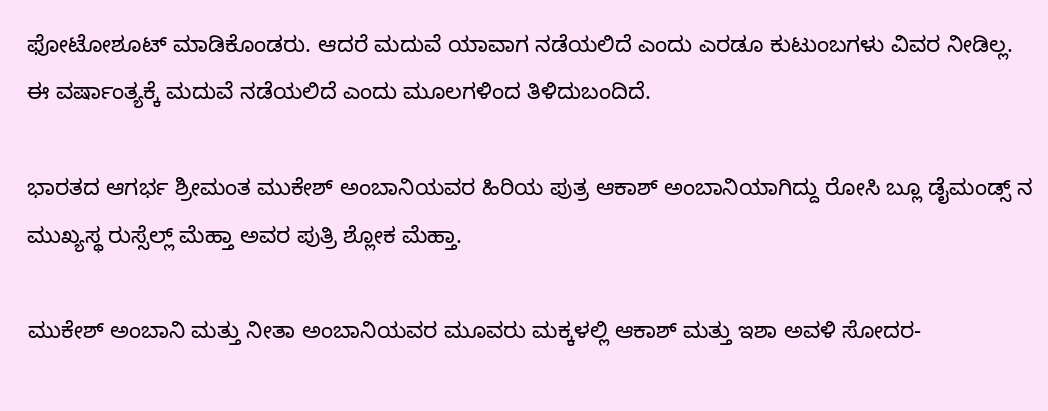ಫೋಟೋಶೂಟ್ ಮಾಡಿಕೊಂಡರು. ಆದರೆ ಮದುವೆ ಯಾವಾಗ ನಡೆಯಲಿದೆ ಎಂದು ಎರಡೂ ಕುಟುಂಬಗಳು ವಿವರ ನೀಡಿಲ್ಲ.  ಈ ವರ್ಷಾಂತ್ಯಕ್ಕೆ ಮದುವೆ ನಡೆಯಲಿದೆ ಎಂದು ಮೂಲಗಳಿಂದ ತಿಳಿದುಬಂದಿದೆ.

ಭಾರತದ ಆಗರ್ಭ ಶ್ರೀಮಂತ ಮುಕೇಶ್ ಅಂಬಾನಿಯವರ ಹಿರಿಯ ಪುತ್ರ ಆಕಾಶ್ ಅಂಬಾನಿಯಾಗಿದ್ದು ರೋಸಿ ಬ್ಲೂ ಡೈಮಂಡ್ಸ್ ನ ಮುಖ್ಯಸ್ಥ ರುಸ್ಸೆಲ್ಲ್ ಮೆಹ್ತಾ ಅವರ ಪುತ್ರಿ ಶ್ಲೋಕ ಮೆಹ್ತಾ.

ಮುಕೇಶ್ ಅಂಬಾನಿ ಮತ್ತು ನೀತಾ ಅಂಬಾನಿಯವರ ಮೂವರು ಮಕ್ಕಳಲ್ಲಿ ಆಕಾಶ್ ಮತ್ತು ಇಶಾ ಅವಳಿ ಸೋದರ-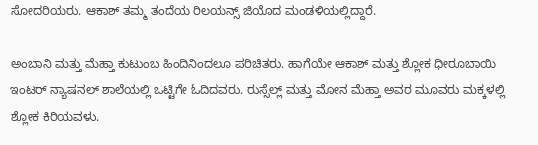ಸೋದರಿಯರು. ಆಕಾಶ್ ತಮ್ಮ ತಂದೆಯ ರಿಲಯನ್ಸ್ ಜಿಯೊದ ಮಂಡಳಿಯಲ್ಲಿದ್ದಾರೆ.

ಅಂಬಾನಿ ಮತ್ತು ಮೆಹ್ತಾ ಕುಟುಂಬ ಹಿಂದಿನಿಂದಲೂ ಪರಿಚಿತರು. ಹಾಗೆಯೇ ಆಕಾಶ್ ಮತ್ತು ಶ್ಲೋಕ ಧೀರೂಬಾಯಿ ಇಂಟರ್ ನ್ಯಾಷನಲ್ ಶಾಲೆಯಲ್ಲಿ ಒಟ್ಟಿಗೇ ಓದಿದವರು. ರುಸ್ಸೆಲ್ಲ್ ಮತ್ತು ಮೋನ ಮೆಹ್ತಾ ಅವರ ಮೂವರು ಮಕ್ಕಳಲ್ಲಿ ಶ್ಲೋಕ ಕಿರಿಯವಳು.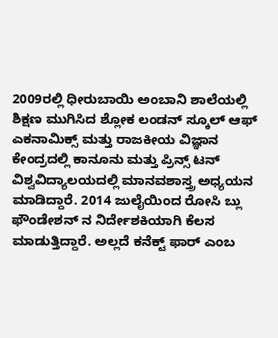2009ರಲ್ಲಿ ಧೀರುಬಾಯಿ ಅಂಬಾನಿ ಶಾಲೆಯಲ್ಲಿ ಶಿಕ್ಷಣ ಮುಗಿಸಿದ ಶ್ಲೋಕ ಲಂಡನ್ ಸ್ಕೂಲ್ ಆಫ್ ಎಕನಾಮಿಕ್ಸ್ ಮತ್ತು ರಾಜಕೀಯ ವಿಜ್ಞಾನ ಕೇಂದ್ರದಲ್ಲಿ ಕಾನೂನು ಮತ್ತು ಪ್ರಿನ್ಸ್ ಟನ್ ವಿಶ್ವವಿದ್ಯಾಲಯದಲ್ಲಿ ಮಾನವಶಾಸ್ತ್ರ ಅಧ್ಯಯನ ಮಾಡಿದ್ದಾರೆ. 2014 ಜುಲೈಯಿಂದ ರೋಸಿ ಬ್ಲು ಫೌಂಡೇಶನ್ ನ ನಿರ್ದೇಶಕಿಯಾಗಿ ಕೆಲಸ ಮಾಡುತ್ತಿದ್ದಾರೆ. ಅಲ್ಲದೆ ಕನೆಕ್ಟ್ ಫಾರ್ ಎಂಬ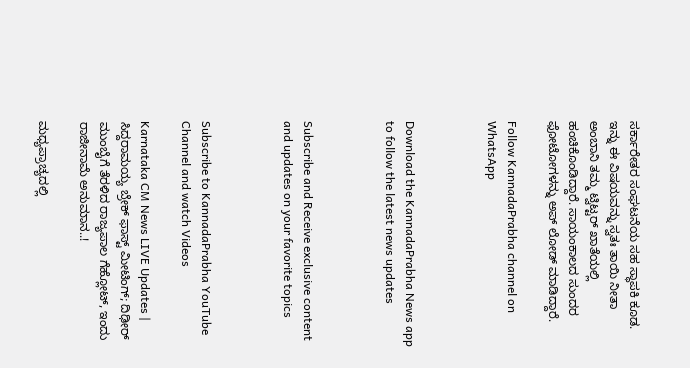ಸರ್ಕಾರೇತರ ಸಂಘಟನೆಯ ಸಹ ಸ್ಥಾಪಕಿ ಕೂಡ.
ಇನ್ನು ಈ ವಿಷಯವನ್ನು ಸ್ವತಃ ತಾಯಿ ನೀತಾ ಅಂಬಾನಿ ತಮ್ಮ ಟ್ವಿಟ್ಟರ್ ಖಾತೆಯಲ್ಲಿ ಹಂಚಿಕೊಂಡಿದ್ದಾರೆ. ಸಾಯಂಕಾಲದ ಸುಂದರ ಫೋಟೋಗಳನ್ನು ಅಪ್ ಲೋಡ್ ಮಾಡಿದ್ದಾರೆ.

Follow KannadaPrabha channel on WhatsApp



Download the KannadaPrabha News app to follow the latest news updates



Subscribe and Receive exclusive content and updates on your favorite topics



Subscribe to KannadaPrabha YouTube Channel and watch Videos

Karnataka CM News LIVE Updates | ಸಿದ್ದರಾಮಯ್ಯ ಬ್ರೇಕ್ ಫಾಸ್ಟ್ ಮೀಟಿಂಗ್; ದಿಢೀರ್ ಮುಂಬೈಗೆ ತೆರಳಿದ ರಾಜ್ಯಪಾಲ ಗೆಹ್ಲೋಟ್, ಇಂದು ರಾಜೀನಾಮೆ ಅನುಮಾನ..!

ಮಧ್ಯಪ್ರಾಚ್ಯದಲ್ಲಿ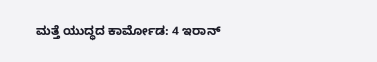ಮತ್ತೆ ಯುದ್ಧದ ಕಾರ್ಮೋಡ: 4 ಇರಾನ್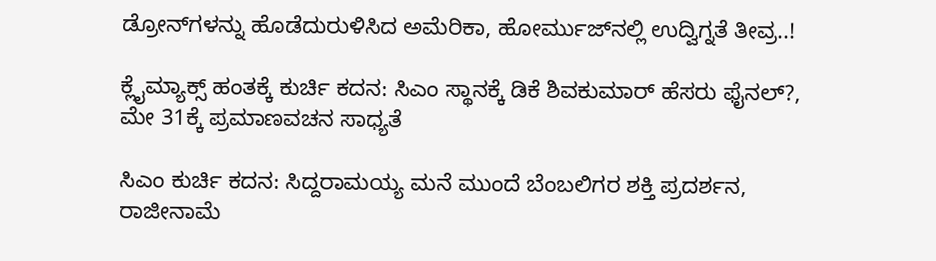ಡ್ರೋನ್‌ಗಳನ್ನು ಹೊಡೆದುರುಳಿಸಿದ ಅಮೆರಿಕಾ, ಹೋರ್ಮುಜ್‌ನಲ್ಲಿ ಉದ್ವಿಗ್ನತೆ ತೀವ್ರ..!

ಕ್ಲೈಮ್ಯಾಕ್ಸ್‌ ಹಂತಕ್ಕೆ ಕುರ್ಚಿ ಕದನ: ಸಿಎಂ ಸ್ಥಾನಕ್ಕೆ ಡಿಕೆ ಶಿವಕುಮಾರ್ ಹೆಸರು ಫೈನಲ್?, ಮೇ 31ಕ್ಕೆ ಪ್ರಮಾಣವಚನ ಸಾಧ್ಯತೆ

ಸಿಎಂ ಕುರ್ಚಿ ಕದನ: ಸಿದ್ದರಾಮಯ್ಯ ಮನೆ ಮುಂದೆ ಬೆಂಬಲಿಗರ ಶಕ್ತಿ ಪ್ರದರ್ಶನ, ರಾಜೀನಾಮೆ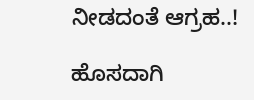ನೀಡದಂತೆ ಆಗ್ರಹ..!

ಹೊಸದಾಗಿ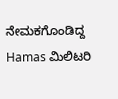ನೇಮಕಗೊಂಡಿದ್ದ Hamas ಮಿಲಿಟರಿ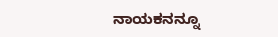ನಾಯಕನನ್ನೂ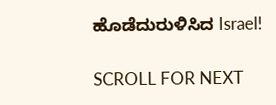ಹೊಡೆದುರುಳಿಸಿದ Israel!

SCROLL FOR NEXT